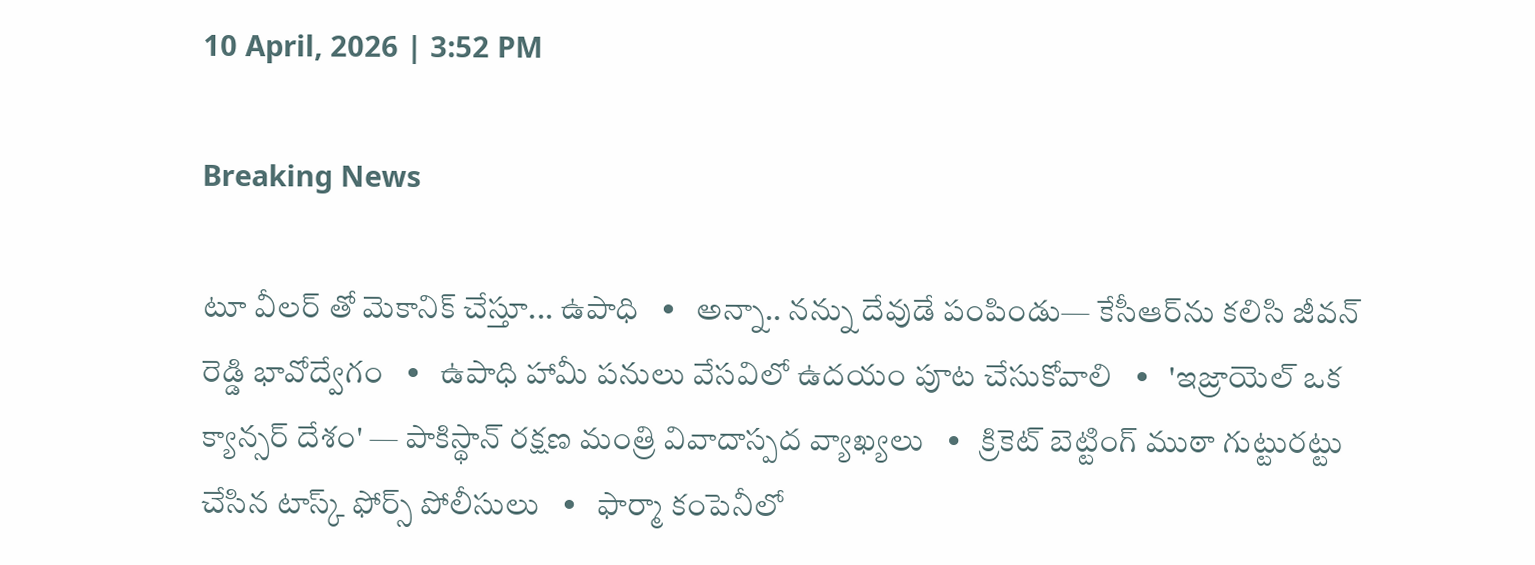10 April, 2026 | 3:52 PM

Breaking News

టూ వీలర్ తో మెకానిక్ చేస్తూ... ఉపాధి   •   అన్నా.. నన్ను దేవుడే పంపిండు— కేసీఆర్‌ను కలిసి జీవన్ రెడ్డి భావోద్వేగం   •   ఉపాధి హామీ పనులు వేసవిలో ఉదయం పూట చేసుకోవాలి   •   'ఇజ్రాయెల్ ఒక క్యాన్సర్ దేశం' — పాకిస్థాన్ రక్షణ మంత్రి వివాదాస్పద వ్యాఖ్యలు   •   క్రికెట్ బెట్టింగ్ ముఠా గుట్టురట్టు చేసిన టాస్క్ ఫోర్స్ పోలీసులు   •   ఫార్మా కంపెనీలో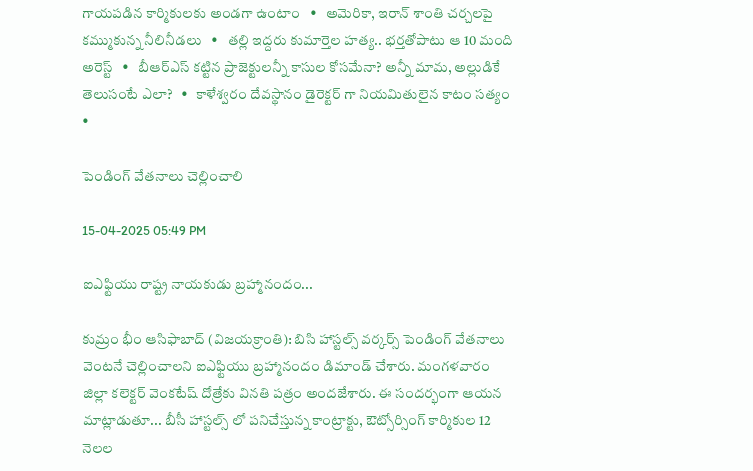గాయపడిన కార్మికులకు అండగా ఉంటాం   •   అమెరికా, ఇరాన్ శాంతి చర్చలపై కమ్ముకున్న నీలినీడలు   •   తల్లి ఇద్దరు కుమార్తెల హత్య.. భర్తతోపాటు ఆ 10 మంది అరెస్ట్   •   బీఆర్ఎస్ కట్టిన ప్రాజెక్టులన్నీ కాసుల కోసమేనా? అన్నీ మామ, అల్లుడికే తెలుసంటే ఎలా?   •   కాళేశ్వరం దేవస్థానం డైరెక్టర్ గా నియమితులైన కాటం సత్యం   •

పెండింగ్ వేతనాలు చెల్లించాలి

15-04-2025 05:49 PM

ఐఎఫ్టియు రాష్ట్ర నాయకుడు బ్రహ్మానందం...

కుమ్రం భీం ఆసిఫాబాద్ (విజయక్రాంతి): బిసి హాస్టల్స్ వర్కర్స్ పెండింగ్ వేతనాలు వెంటనే చెల్లించాలని ఐఎఫ్టియు బ్రహ్మానందం డిమాండ్ చేశారు. మంగళవారం జిల్లా కలెక్టర్ వెంకటేష్ దోత్రేకు వినతి పత్రం అందజేశారు. ఈ సందర్భంగా ఆయన మాట్లాడుతూ... బీసీ హాస్టల్స్ లో పనిచేస్తున్న కాంట్రాక్టు, ఔట్సోర్సింగ్ కార్మికుల 12 నెలల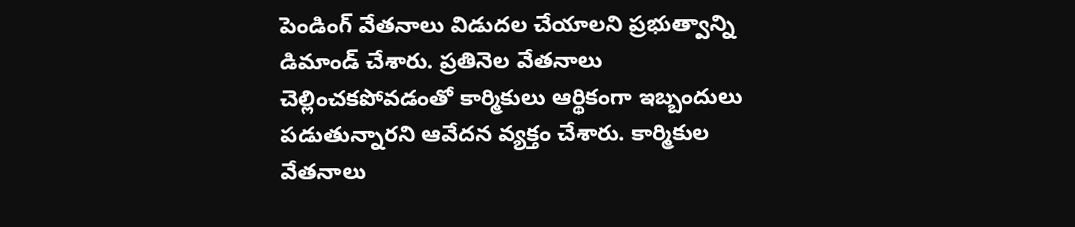పెండింగ్ వేతనాలు విడుదల చేయాలని ప్రభుత్వాన్ని డిమాండ్ చేశారు. ప్రతినెల వేతనాలు చెల్లించకపోవడంతో కార్మికులు ఆర్థికంగా ఇబ్బందులు పడుతున్నారని ఆవేదన వ్యక్తం చేశారు. కార్మికుల వేతనాలు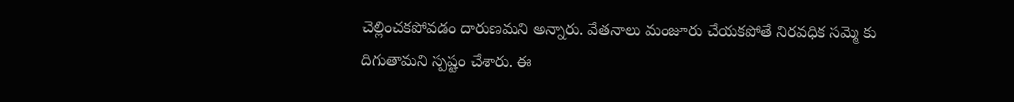చెల్లించకపోవడం దారుణమని అన్నారు. వేతనాలు మంజూరు చేయకపోతే నిరవధిక సమ్మె కు దిగుతామని స్పష్టం చేశారు. ఈ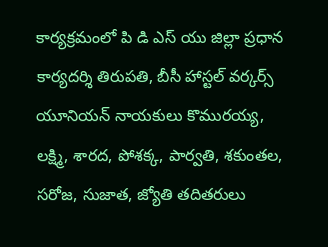కార్యక్రమంలో పి డి ఎస్ యు జిల్లా ప్రధాన కార్యదర్శి తిరుపతి, బీసీ హాస్టల్ వర్కర్స్ యూనియన్ నాయకులు కొమురయ్య, లక్ష్మి, శారద, పోశక్క, పార్వతి, శకుంతల, సరోజ, సుజాత, జ్యోతి తదితరులు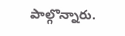పాల్గొన్నారు.